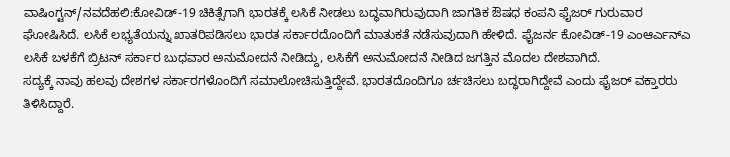ವಾಷಿಂಗ್ಟನ್/ನವದೆಹಲಿ:ಕೋವಿಡ್-19 ಚಿಕಿತ್ಸೆಗಾಗಿ ಭಾರತಕ್ಕೆ ಲಸಿಕೆ ನೀಡಲು ಬದ್ಧವಾಗಿರುವುದಾಗಿ ಜಾಗತಿಕ ಔಷಧ ಕಂಪನಿ ಫೈಜರ್ ಗುರುವಾರ ಘೋಷಿಸಿದೆ. ಲಸಿಕೆ ಲಭ್ಯತೆಯನ್ನು ಖಾತರಿಪಡಿಸಲು ಭಾರತ ಸರ್ಕಾರದೊಂದಿಗೆ ಮಾತುಕತೆ ನಡೆಸುವುದಾಗಿ ಹೇಳಿದೆ. ಫೈಜರ್ನ ಕೋವಿಡ್-19 ಎಂಆರ್ಎನ್ಎ ಲಸಿಕೆ ಬಳಕೆಗೆ ಬ್ರಿಟನ್ ಸರ್ಕಾರ ಬುಧವಾರ ಅನುಮೋದನೆ ನೀಡಿದ್ದು, ಲಸಿಕೆಗೆ ಅನುಮೋದನೆ ನೀಡಿದ ಜಗತ್ತಿನ ಮೊದಲ ದೇಶವಾಗಿದೆ.
ಸದ್ಯಕ್ಕೆ ನಾವು ಹಲವು ದೇಶಗಳ ಸರ್ಕಾರಗಳೊಂದಿಗೆ ಸಮಾಲೋಚಿಸುತ್ತಿದ್ದೇವೆ. ಭಾರತದೊಂದಿಗೂ ರ್ಚಚಿಸಲು ಬದ್ಧರಾಗಿದ್ದೇವೆ ಎಂದು ಫೈಜರ್ ವಕ್ತಾರರು ತಿಳಿಸಿದ್ದಾರೆ.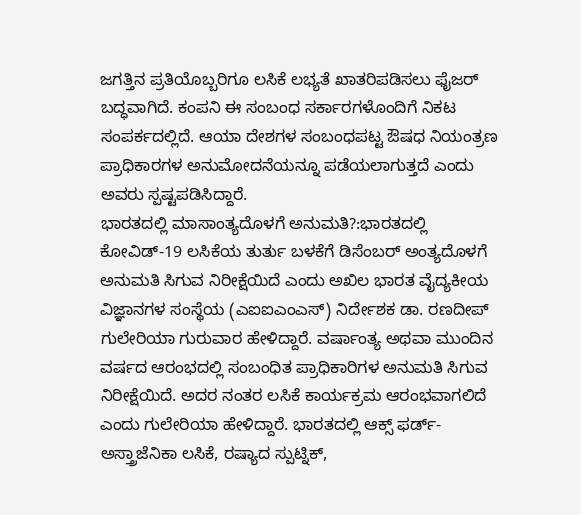ಜಗತ್ತಿನ ಪ್ರತಿಯೊಬ್ಬರಿಗೂ ಲಸಿಕೆ ಲಭ್ಯತೆ ಖಾತರಿಪಡಿಸಲು ಫೈಜರ್ ಬದ್ಧವಾಗಿದೆ. ಕಂಪನಿ ಈ ಸಂಬಂಧ ಸರ್ಕಾರಗಳೊಂದಿಗೆ ನಿಕಟ ಸಂಪರ್ಕದಲ್ಲಿದೆ. ಆಯಾ ದೇಶಗಳ ಸಂಬಂಧಪಟ್ಟ ಔಷಧ ನಿಯಂತ್ರಣ ಪ್ರಾಧಿಕಾರಗಳ ಅನುಮೋದನೆಯನ್ನೂ ಪಡೆಯಲಾಗುತ್ತದೆ ಎಂದು ಅವರು ಸ್ಪಷ್ಟಪಡಿಸಿದ್ದಾರೆ.
ಭಾರತದಲ್ಲಿ ಮಾಸಾಂತ್ಯದೊಳಗೆ ಅನುಮತಿ?:ಭಾರತದಲ್ಲಿ ಕೋವಿಡ್-19 ಲಸಿಕೆಯ ತುರ್ತು ಬಳಕೆಗೆ ಡಿಸೆಂಬರ್ ಅಂತ್ಯದೊಳಗೆ ಅನುಮತಿ ಸಿಗುವ ನಿರೀಕ್ಷೆಯಿದೆ ಎಂದು ಅಖಿಲ ಭಾರತ ವೈದ್ಯಕೀಯ ವಿಜ್ಞಾನಗಳ ಸಂಸ್ಥೆಯ (ಎಐಐಎಂಎಸ್) ನಿರ್ದೇಶಕ ಡಾ. ರಣದೀಪ್ ಗುಲೇರಿಯಾ ಗುರುವಾರ ಹೇಳಿದ್ದಾರೆ. ವರ್ಷಾಂತ್ಯ ಅಥವಾ ಮುಂದಿನ ವರ್ಷದ ಆರಂಭದಲ್ಲಿ ಸಂಬಂಧಿತ ಪ್ರಾಧಿಕಾರಿಗಳ ಅನುಮತಿ ಸಿಗುವ ನಿರೀಕ್ಷೆಯಿದೆ. ಅದರ ನಂತರ ಲಸಿಕೆ ಕಾರ್ಯಕ್ರಮ ಆರಂಭವಾಗಲಿದೆ ಎಂದು ಗುಲೇರಿಯಾ ಹೇಳಿದ್ದಾರೆ. ಭಾರತದಲ್ಲಿ ಆಕ್ಸ್ ಫರ್ಡ್-ಅಸ್ತ್ರಾಜೆನಿಕಾ ಲಸಿಕೆ, ರಷ್ಯಾದ ಸ್ಪುಟ್ನಿಕ್,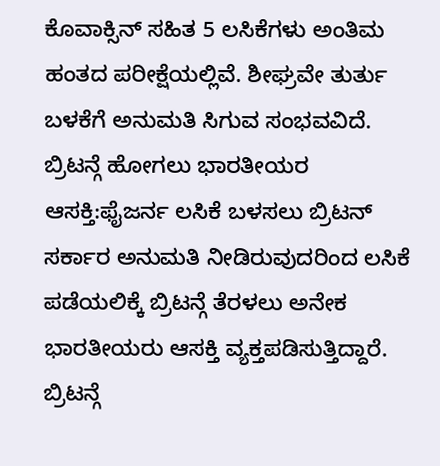ಕೊವಾಕ್ಸಿನ್ ಸಹಿತ 5 ಲಸಿಕೆಗಳು ಅಂತಿಮ ಹಂತದ ಪರೀಕ್ಷೆಯಲ್ಲಿವೆ. ಶೀಘ್ರವೇ ತುರ್ತು ಬಳಕೆಗೆ ಅನುಮತಿ ಸಿಗುವ ಸಂಭವವಿದೆ.
ಬ್ರಿಟನ್ಗೆ ಹೋಗಲು ಭಾರತೀಯರ ಆಸಕ್ತಿ:ಫೈಜರ್ನ ಲಸಿಕೆ ಬಳಸಲು ಬ್ರಿಟನ್ ಸರ್ಕಾರ ಅನುಮತಿ ನೀಡಿರುವುದರಿಂದ ಲಸಿಕೆ ಪಡೆಯಲಿಕ್ಕೆ ಬ್ರಿಟನ್ಗೆ ತೆರಳಲು ಅನೇಕ ಭಾರತೀಯರು ಆಸಕ್ತಿ ವ್ಯಕ್ತಪಡಿಸುತ್ತಿದ್ದಾರೆ. ಬ್ರಿಟನ್ಗೆ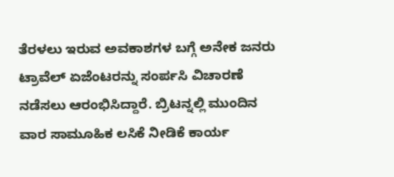ತೆರಳಲು ಇರುವ ಅವಕಾಶಗಳ ಬಗ್ಗೆ ಅನೇಕ ಜನರು ಟ್ರಾವೆಲ್ ಏಜೆಂಟರನ್ನು ಸಂರ್ಪಸಿ ವಿಚಾರಣೆ ನಡೆಸಲು ಆರಂಭಿಸಿದ್ದಾರೆ. ಬ್ರಿಟನ್ನಲ್ಲಿ ಮುಂದಿನ ವಾರ ಸಾಮೂಹಿಕ ಲಸಿಕೆ ನೀಡಿಕೆ ಕಾರ್ಯ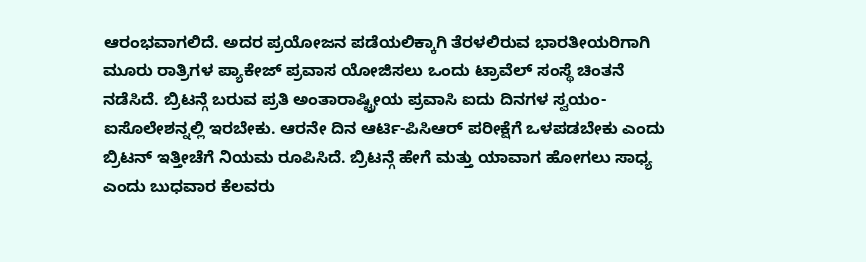ಆರಂಭವಾಗಲಿದೆ. ಅದರ ಪ್ರಯೋಜನ ಪಡೆಯಲಿಕ್ಕಾಗಿ ತೆರಳಲಿರುವ ಭಾರತೀಯರಿಗಾಗಿ ಮೂರು ರಾತ್ರಿಗಳ ಪ್ಯಾಕೇಜ್ ಪ್ರವಾಸ ಯೋಜಿಸಲು ಒಂದು ಟ್ರಾವೆಲ್ ಸಂಸ್ಥೆ ಚಿಂತನೆ ನಡೆಸಿದೆ. ಬ್ರಿಟನ್ಗೆ ಬರುವ ಪ್ರತಿ ಅಂತಾರಾಷ್ಟ್ರೀಯ ಪ್ರವಾಸಿ ಐದು ದಿನಗಳ ಸ್ವಯಂ-ಐಸೊಲೇಶನ್ನಲ್ಲಿ ಇರಬೇಕು. ಆರನೇ ದಿನ ಆರ್ಟಿ-ಪಿಸಿಆರ್ ಪರೀಕ್ಷೆಗೆ ಒಳಪಡಬೇಕು ಎಂದು ಬ್ರಿಟನ್ ಇತ್ತೀಚೆಗೆ ನಿಯಮ ರೂಪಿಸಿದೆ. ಬ್ರಿಟನ್ಗೆ ಹೇಗೆ ಮತ್ತು ಯಾವಾಗ ಹೋಗಲು ಸಾಧ್ಯ ಎಂದು ಬುಧವಾರ ಕೆಲವರು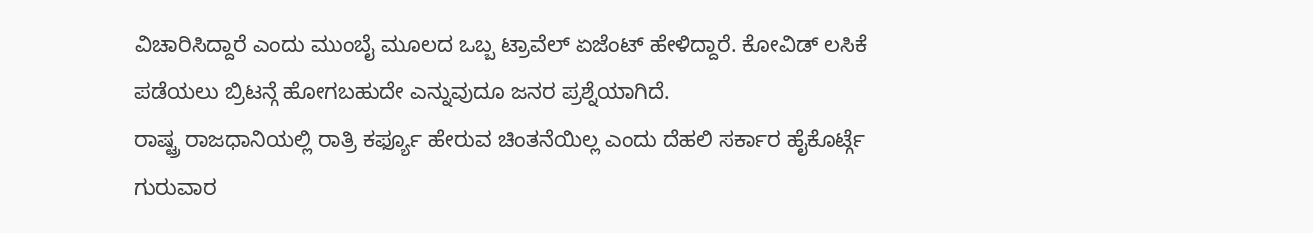ವಿಚಾರಿಸಿದ್ದಾರೆ ಎಂದು ಮುಂಬೈ ಮೂಲದ ಒಬ್ಬ ಟ್ರಾವೆಲ್ ಏಜೆಂಟ್ ಹೇಳಿದ್ದಾರೆ. ಕೋವಿಡ್ ಲಸಿಕೆ ಪಡೆಯಲು ಬ್ರಿಟನ್ಗೆ ಹೋಗಬಹುದೇ ಎನ್ನುವುದೂ ಜನರ ಪ್ರಶ್ನೆಯಾಗಿದೆ.
ರಾಷ್ಟ್ರ ರಾಜಧಾನಿಯಲ್ಲಿ ರಾತ್ರಿ ಕರ್ಫ್ಯೂ ಹೇರುವ ಚಿಂತನೆಯಿಲ್ಲ ಎಂದು ದೆಹಲಿ ಸರ್ಕಾರ ಹೈಕೊರ್ಟ್ಗೆ ಗುರುವಾರ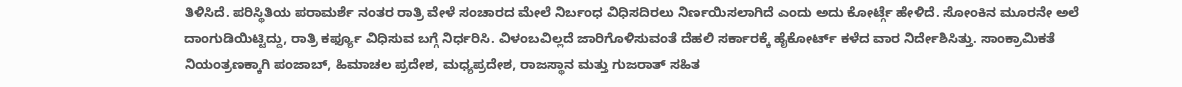ತಿಳಿಸಿದೆ. ಪರಿಸ್ಥಿತಿಯ ಪರಾಮರ್ಶೆ ನಂತರ ರಾತ್ರಿ ವೇಳೆ ಸಂಚಾರದ ಮೇಲೆ ನಿರ್ಬಂಧ ವಿಧಿಸದಿರಲು ನಿರ್ಣಯಿಸಲಾಗಿದೆ ಎಂದು ಅದು ಕೋರ್ಟ್ಗೆ ಹೇಳಿದೆ. ಸೋಂಕಿನ ಮೂರನೇ ಅಲೆ ದಾಂಗುಡಿಯಿಟ್ಟಿದ್ದು, ರಾತ್ರಿ ಕರ್ಫ್ಯೂ ವಿಧಿಸುವ ಬಗ್ಗೆ ನಿರ್ಧರಿಸಿ. ವಿಳಂಬವಿಲ್ಲದೆ ಜಾರಿಗೊಳಿಸುವಂತೆ ದೆಹಲಿ ಸರ್ಕಾರಕ್ಕೆ ಹೈಕೋರ್ಟ್ ಕಳೆದ ವಾರ ನಿರ್ದೇಶಿಸಿತ್ತು. ಸಾಂಕ್ರಾಮಿಕತೆ ನಿಯಂತ್ರಣಕ್ಕಾಗಿ ಪಂಜಾಬ್, ಹಿಮಾಚಲ ಪ್ರದೇಶ, ಮಧ್ಯಪ್ರದೇಶ, ರಾಜಸ್ಥಾನ ಮತ್ತು ಗುಜರಾತ್ ಸಹಿತ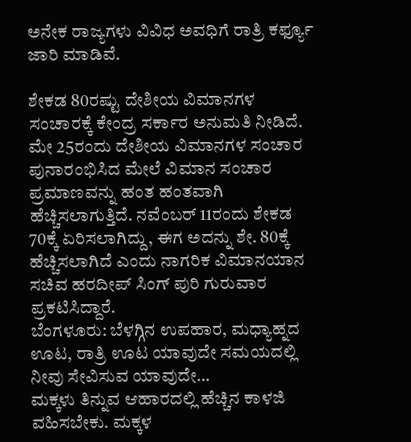ಅನೇಕ ರಾಜ್ಯಗಳು ವಿವಿಧ ಅವಧಿಗೆ ರಾತ್ರಿ ಕರ್ಫ್ಯೂ ಜಾರಿ ಮಾಡಿವೆ.

ಶೇಕಡ 80ರಷ್ಟು ದೇಶೀಯ ವಿಮಾನಗಳ ಸಂಚಾರಕ್ಕೆ ಕೇಂದ್ರ ಸರ್ಕಾರ ಅನುಮತಿ ನೀಡಿದೆ. ಮೇ 25ರಂದು ದೇಶೀಯ ವಿಮಾನಗಳ ಸಂಚಾರ ಪುನಾರಂಭಿಸಿದ ಮೇಲೆ ವಿಮಾನ ಸಂಚಾರ ಪ್ರಮಾಣವನ್ನು ಹಂತ ಹಂತವಾಗಿ ಹೆಚ್ಚಿಸಲಾಗುತ್ತಿದೆ. ನವೆಂಬರ್ 11ರಂದು ಶೇಕಡ 70ಕ್ಕೆ ಏರಿಸಲಾಗಿದ್ದು, ಈಗ ಅದನ್ನು ಶೇ. 80ಕ್ಕೆ ಹೆಚ್ಚಿಸಲಾಗಿದೆ ಎಂದು ನಾಗರಿಕ ವಿಮಾನಯಾನ ಸಚಿವ ಹರದೀಪ್ ಸಿಂಗ್ ಪುರಿ ಗುರುವಾರ ಪ್ರಕಟಿಸಿದ್ದಾರೆ.
ಬೆಂಗಳೂರು: ಬೆಳಗ್ಗಿನ ಉಪಹಾರ, ಮಧ್ಯಾಹ್ನದ ಊಟ, ರಾತ್ರಿ ಊಟ ಯಾವುದೇ ಸಮಯದಲ್ಲಿ ನೀವು ಸೇವಿಸುವ ಯಾವುದೇ…
ಮಕ್ಕಳು ತಿನ್ನುವ ಆಹಾರದಲ್ಲಿ ಹೆಚ್ಚಿನ ಕಾಳಜಿ ವಹಿಸಬೇಕು. ಮಕ್ಕಳ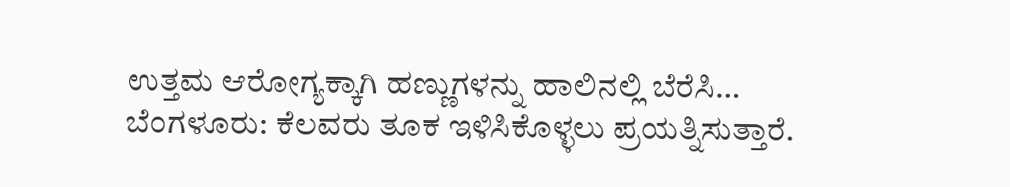ಉತ್ತಮ ಆರೋಗ್ಯಕ್ಕಾಗಿ ಹಣ್ಣುಗಳನ್ನು ಹಾಲಿನಲ್ಲಿ ಬೆರೆಸಿ…
ಬೆಂಗಳೂರು: ಕೆಲವರು ತೂಕ ಇಳಿಸಿಕೊಳ್ಳಲು ಪ್ರಯತ್ನಿಸುತ್ತಾರೆ.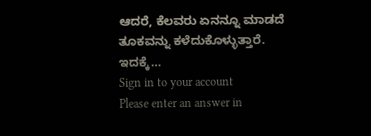ಆದರೆ, ಕೆಲವರು ಏನನ್ನೂ ಮಾಡದೆ ತೂಕವನ್ನು ಕಳೆದುಕೊಳ್ಳುತ್ತಾರೆ. ಇದಕ್ಕೆ…
Sign in to your account
Please enter an answer in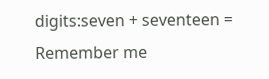digits:seven + seventeen =
Remember me